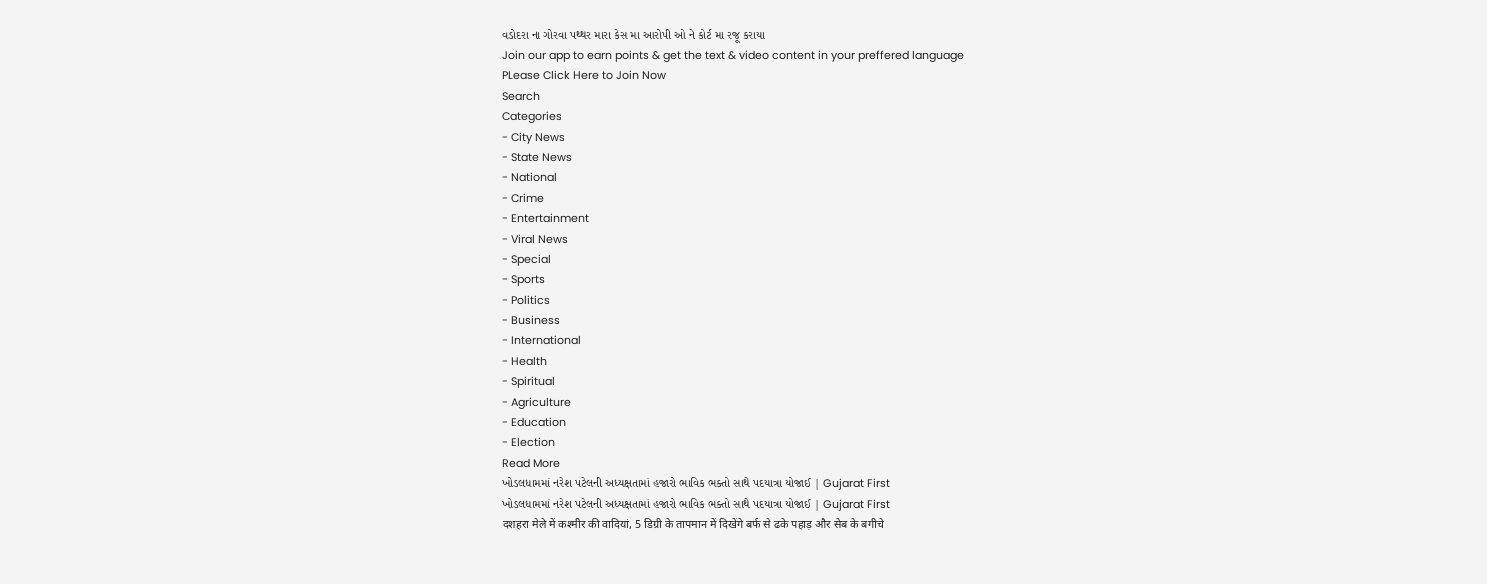વડોદરા ના ગોરવા પથ્થર મારા કેસ મા આરોપી ઓ ને કોર્ટ મા રજૂ કરાયા
Join our app to earn points & get the text & video content in your preffered language
PLease Click Here to Join Now
Search
Categories
- City News
- State News
- National
- Crime
- Entertainment
- Viral News
- Special
- Sports
- Politics
- Business
- International
- Health
- Spiritual
- Agriculture
- Education
- Election
Read More
ખોડલધામમાં નરેશ પટેલની અધ્યક્ષતામાં હજારો ભાવિક ભક્તો સાથે પદયાત્રા યોજાઈ | Gujarat First
ખોડલધામમાં નરેશ પટેલની અધ્યક્ષતામાં હજારો ભાવિક ભક્તો સાથે પદયાત્રા યોજાઈ | Gujarat First
दशहरा मेले में कश्मीर की वादियां, 5 डिग्री के तापमान में दिखेंगे बर्फ से ढके पहाड़ और सेब के बगीचे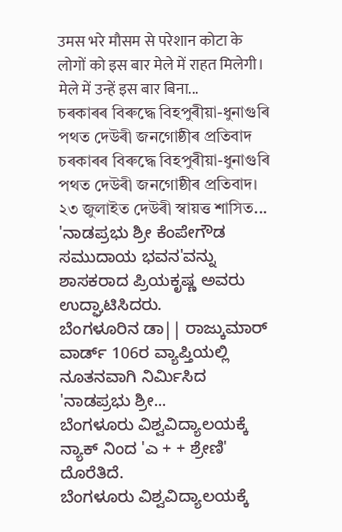उमस भरे मौसम से परेशान कोटा के लोगों को इस बार मेले में राहत मिलेगी। मेले में उन्हें इस बार बिना...
চৰকাৰৰ বিৰুদ্ধে বিহপুৰীয়া-ধুনাগুৰি পথত দেউৰী জনগোষ্ঠীৰ প্ৰতিবাদ
চৰকাৰৰ বিৰুদ্ধে বিহপুৰীয়া-ধুনাগুৰি পথত দেউৰী জনগোষ্ঠীৰ প্ৰতিবাদ। ২৩ জুলাইত দেউৰী স্বায়ত্ত শাসিত...
'ನಾಡಪ್ರಭು ಶ್ರೀ ಕೆಂಪೇಗೌಡ ಸಮುದಾಯ ಭವನ'ವನ್ನು ಶಾಸಕರಾದ ಪ್ರಿಯಕೃಷ್ಣ ಅವರು ಉದ್ಘಾಟಿಸಿದರು.
ಬೆಂಗಳೂರಿನ ಡಾ|| ರಾಜ್ಕುಮಾರ್ ವಾರ್ಡ್ 106ರ ವ್ಯಾಪ್ತಿಯಲ್ಲಿ ನೂತನವಾಗಿ ನಿರ್ಮಿಸಿದ 'ನಾಡಪ್ರಭು ಶ್ರೀ...
ಬೆಂಗಳೂರು ವಿಶ್ವವಿದ್ಯಾಲಯಕ್ಕೆ ನ್ಯಾಕ್ ನಿಂದ 'ಎ + + ಶ್ರೇಣಿ' ದೊರೆತಿದೆ.
ಬೆಂಗಳೂರು ವಿಶ್ವವಿದ್ಯಾಲಯಕ್ಕೆ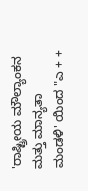'ರಾಷ್ಟ್ರೀಯ ಮೌಲ್ಯಾಂಕನ ಮತ್ತು ಮಾನ್ಯತಾ ಮಂಡಳಿ' ಯಿಂದ "ಎ + +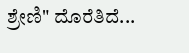ಶ್ರೇಣಿ" ದೊರೆತಿದೆ...